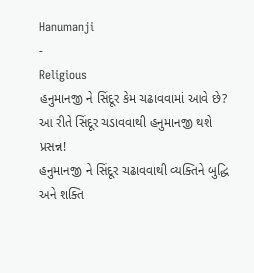Hanumanji
-
Religious
હનુમાનજી ને સિંદૂર કેમ ચઢાવવામાં આવે છે? આ રીતે સિંદૂર ચડાવવાથી હનુમાનજી થશે પ્રસન્ન!
હનુમાનજી ને સિંદૂર ચઢાવવાથી વ્યક્તિને બુદ્ધિ અને શક્તિ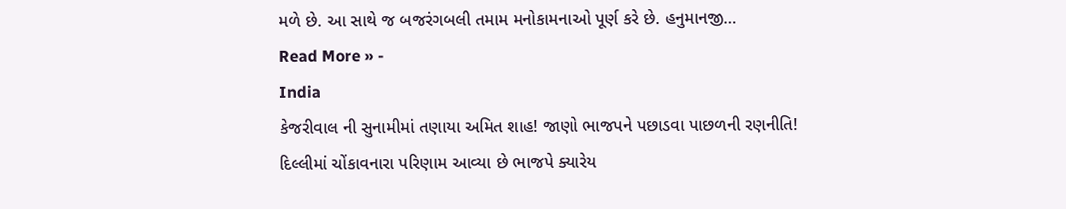મળે છે. આ સાથે જ બજરંગબલી તમામ મનોકામનાઓ પૂર્ણ કરે છે. હનુમાનજી…
Read More » -
India
કેજરીવાલ ની સુનામીમાં તણાયા અમિત શાહ! જાણો ભાજપને પછાડવા પાછળની રણનીતિ!
દિલ્લીમાં ચોંકાવનારા પરિણામ આવ્યા છે ભાજપે ક્યારેય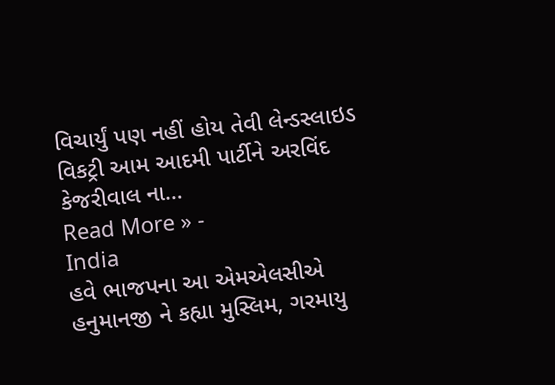વિચાર્યું પણ નહીં હોય તેવી લેન્ડસ્લાઇડ વિકટ્રી આમ આદમી પાર્ટીને અરવિંદ કેજરીવાલ ના…
Read More » -
India
હવે ભાજપના આ એમએલસીએ હનુમાનજી ને કહ્યા મુસ્લિમ, ગરમાયુ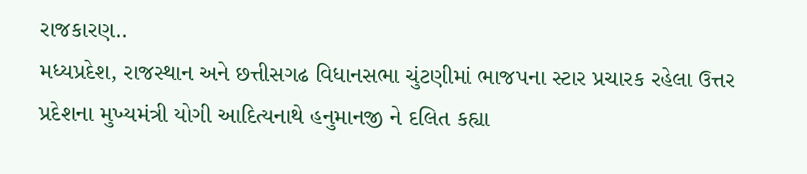રાજકારણ..
મધ્યપ્રદેશ, રાજસ્થાન અને છત્તીસગઢ વિધાનસભા ચુંટણીમાં ભાજપના સ્ટાર પ્રચારક રહેલા ઉત્તર પ્રદેશના મુખ્યમંત્રી યોગી આદિત્યનાથે હનુમાનજી ને દલિત કહ્યા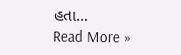હતા…
Read More »